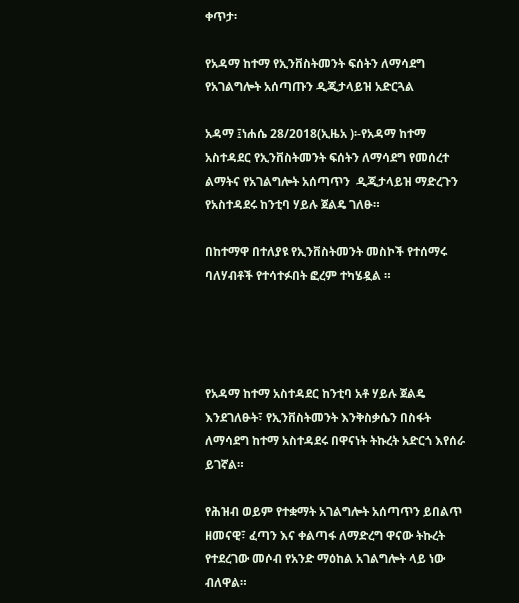ቀጥታ፡

የአዳማ ከተማ የኢንቨስትመንት ፍሰትን ለማሳደግ የአገልግሎት አሰጣጡን ዲጂታላይዝ አድርጓል

አዳማ ፤ነሐሴ 28/2018(ኢዜአ )፡-የአዳማ ከተማ አስተዳደር የኢንቨስትመንት ፍሰትን ለማሳደግ የመሰረተ ልማትና የአገልግሎት አሰጣጥን  ዲጂታላይዝ ማድረጉን  የአስተዳደሩ ከንቲባ ሃይሉ ጀልዴ ገለፁ።

በከተማዋ በተለያዩ የኢንቨስትመንት መስኮች የተሰማሩ ባለሃብቶች የተሳተፉበት ፎረም ተካሄዷል ።




የአዳማ ከተማ አስተዳደር ከንቲባ አቶ ሃይሉ ጀልዴ እንደገለፁት፣ የኢንቨስትመንት እንቅስቃሴን በስፋት ለማሳደግ ከተማ አስተዳደሩ በዋናነት ትኩረት አድርጎ እየሰራ ይገኛል።

የሕዝብ ወይም የተቋማት አገልግሎት አሰጣጥን ይበልጥ ዘመናዊ፣ ፈጣን እና ቀልጣፋ ለማድረግ ዋናው ትኩረት የተደረገው መሶብ የአንድ ማዕከል አገልግሎት ላይ ነው ብለዋል።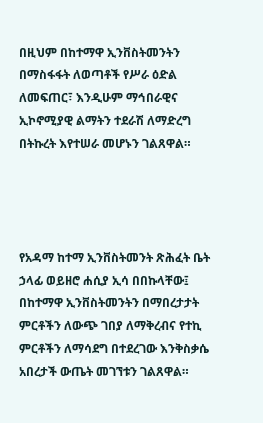በዚህም በከተማዋ ኢንቨስትመንትን በማስፋፋት ለወጣቶች የሥራ ዕድል ለመፍጠር፣ እንዲሁም ማኅበራዊና ኢኮኖሚያዊ ልማትን ተደራሽ ለማድረግ በትኩረት እየተሠራ መሆኑን ገልጸዋል።




የአዳማ ከተማ ኢንቨስትመንት ጽሕፈት ቤት ኃላፊ ወይዘሮ ሐሲያ ኢሳ በበኩላቸው፤ በከተማዋ ኢንቨስትመንትን በማበረታታት ምርቶችን ለውጭ ገበያ ለማቅረብና የተኪ ምርቶችን ለማሳደግ በተደረገው እንቅስቃሴ አበረታች ውጤት መገኘቱን ገልጸዋል።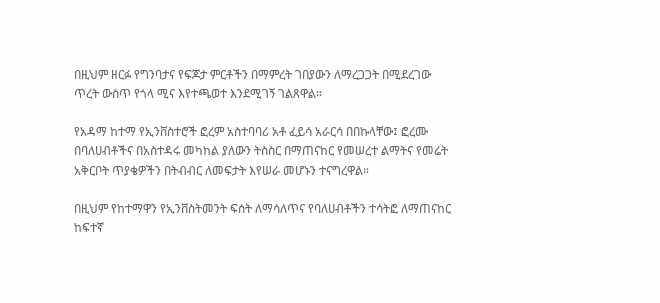በዚህም ዘርፉ የግንባታና የፍጆታ ምርቶችን በማምረት ገበያውን ለማረጋጋት በሚደረገው ጥረት ውስጥ የጎላ ሚና እየተጫወተ እንደሚገኝ ገልጸዋል።

የአዳማ ከተማ የኢንቨስተሮች ፎረም አስተባባሪ አቶ ፈይሳ አራርሳ በበኩላቸው፤ ፎረሙ በባለሀብቶችና በአስተዳሩ መካከል ያለውን ትስስር በማጠናከር የመሠረተ ልማትና የመሬት አቅርቦት ጥያቄዎችን በትብብር ለመፍታት እየሠራ መሆኑን ተናግረዋል።

በዚህም የከተማዋን የኢንቨስትመንት ፍሰት ለማሳለጥና የባለሀብቶችን ተሳትፎ ለማጠናከር ከፍተኛ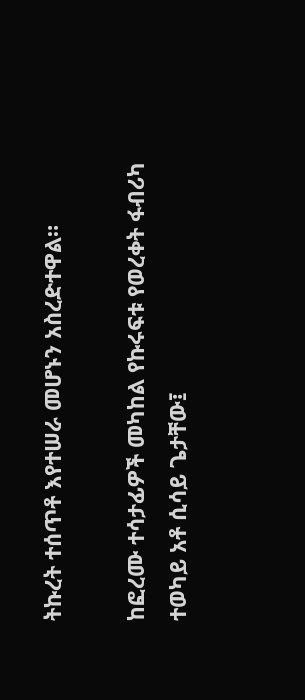ትኩረት ተሰጥቶ እየተሠራ መሆኑን አስረድተዋል።

ከፎረሙ ተሳታፊዎች መካከል የኩሩፍቱ የወረቀት ፋብሪካ ተወካይ አቶ ሲሳይ ጌታቸው፤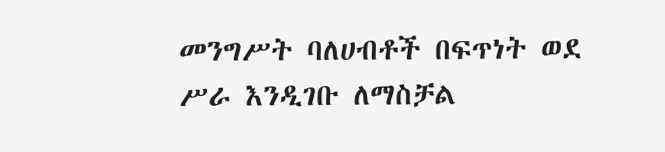መንግሥት ባለሀብቶች በፍጥነት ወደ ሥራ እንዲገቡ ለማስቻል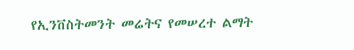የኢንቨስትመንት መሬትና የመሠረተ ልማት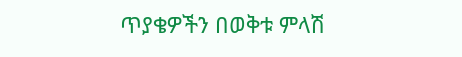ጥያቄዎችን በወቅቱ ምላሽ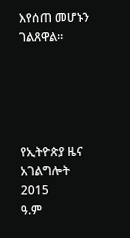እየሰጠ መሆኑን ገልጸዋል።





የኢትዮጵያ ዜና አገልግሎት
2015
ዓ.ም